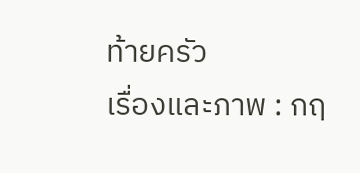ท้ายครัว
เรื่องและภาพ : กฤ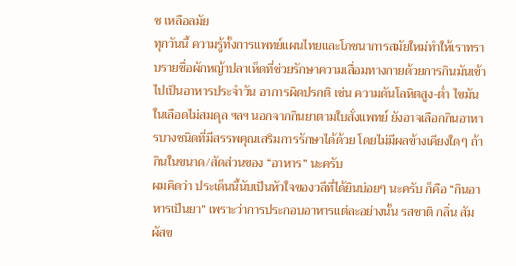ช เหลือลมัย
ทุกวันนี้ ความรู้ทั้งการแพทย์แผนไทยและโภชนาการสมัยใหม่ทำให้เราทราบรายชื่อผักหญ้าปลาเห็ดที่ช่วยรักษาความเสื่อมทางกายด้วยการกินมันเข้าไปเป็นอาหารประจำวัน อาการผิดปรกติ เช่น ความดันโลหิตสูง-ต่ำ ไขมันในเลือดไม่สมดุล ฯลฯ นอกจากกินยาตามใบสั่งแพทย์ ยังอาจเลือกกินอาหารบางชนิดที่มีสรรพคุณเสริมการรักษาได้ด้วย โดยไม่มีผลข้างเคียงใดๆ ถ้ากินในขนาด/สัดส่วนของ “อาหาร” นะครับ
ผมคิดว่า ประเด็นนี้นับเป็นหัวใจของวลีที่ได้ยินบ่อยๆ นะครับ ก็คือ “กินอาหารเป็นยา” เพราะว่าการประกอบอาหารแต่ละอย่างนั้น รสชาติ กลิ่น สัมผัสข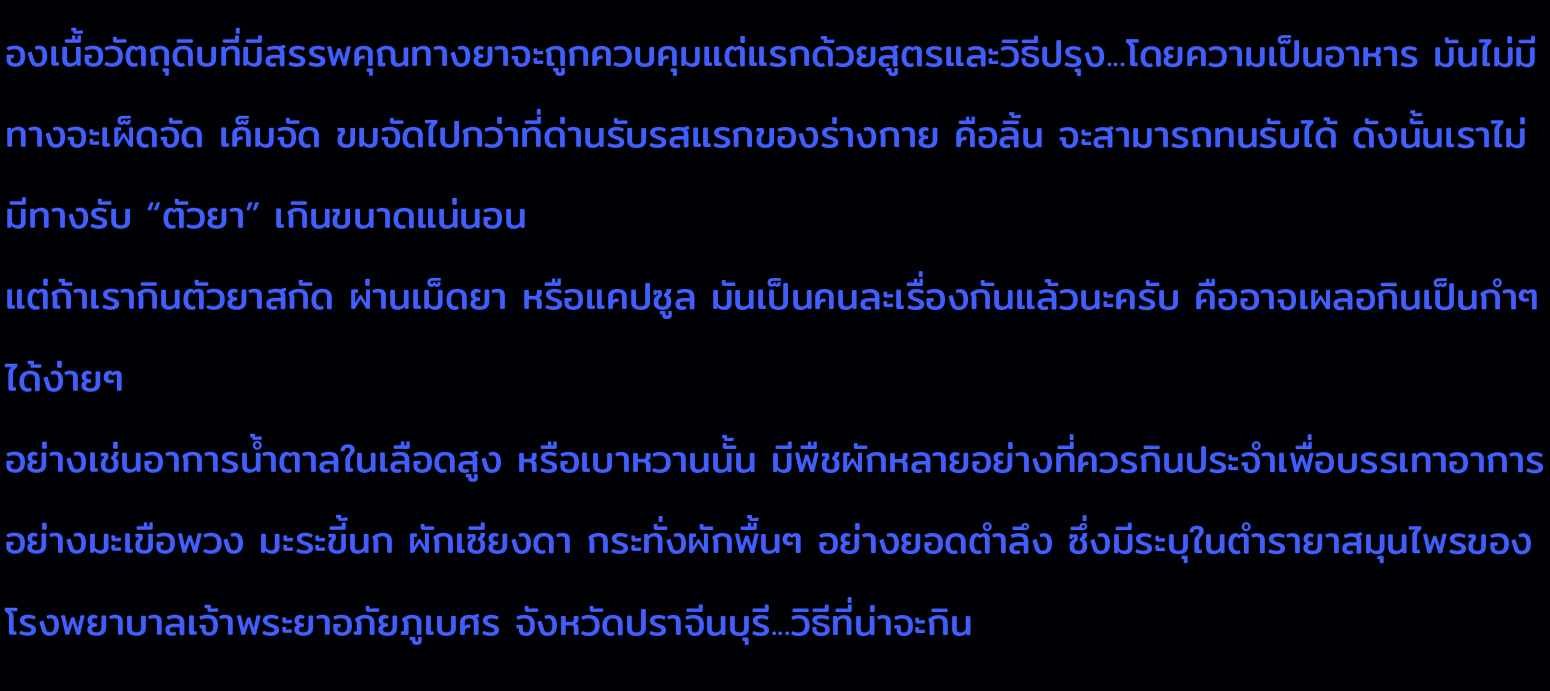องเนื้อวัตถุดิบที่มีสรรพคุณทางยาจะถูกควบคุมแต่แรกด้วยสูตรและวิธีปรุง...โดยความเป็นอาหาร มันไม่มีทางจะเผ็ดจัด เค็มจัด ขมจัดไปกว่าที่ด่านรับรสแรกของร่างกาย คือลิ้น จะสามารถทนรับได้ ดังนั้นเราไม่มีทางรับ “ตัวยา” เกินขนาดแน่นอน
แต่ถ้าเรากินตัวยาสกัด ผ่านเม็ดยา หรือแคปซูล มันเป็นคนละเรื่องกันแล้วนะครับ คืออาจเผลอกินเป็นกำๆ ได้ง่ายๆ
อย่างเช่นอาการน้ำตาลในเลือดสูง หรือเบาหวานนั้น มีพืชผักหลายอย่างที่ควรกินประจำเพื่อบรรเทาอาการ อย่างมะเขือพวง มะระขี้นก ผักเซียงดา กระทั่งผักพื้นๆ อย่างยอดตำลึง ซึ่งมีระบุในตำรายาสมุนไพรของโรงพยาบาลเจ้าพระยาอภัยภูเบศร จังหวัดปราจีนบุรี...วิธีที่น่าจะกิน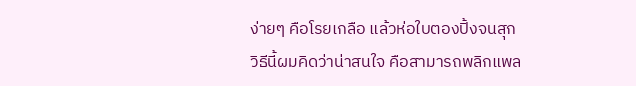ง่ายๆ คือโรยเกลือ แล้วห่อใบตองปิ้งจนสุก
วิธีนี้ผมคิดว่าน่าสนใจ คือสามารถพลิกแพล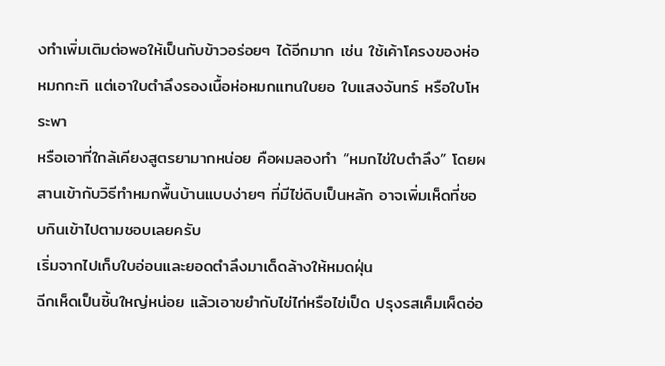งทำเพิ่มเติมต่อพอให้เป็นกับข้าวอร่อยๆ ได้อีกมาก เช่น ใช้เค้าโครงของห่อหมกกะทิ แต่เอาใบตำลึงรองเนื้อห่อหมกแทนใบยอ ใบแสงจันทร์ หรือใบโหระพา
หรือเอาที่ใกล้เคียงสูตรยามากหน่อย คือผมลองทำ “หมกไข่ใบตำลึง” โดยผสานเข้ากับวิธีทำหมกพื้นบ้านแบบง่ายๆ ที่มีไข่ดิบเป็นหลัก อาจเพิ่มเห็ดที่ชอบกินเข้าไปตามชอบเลยครับ
เริ่มจากไปเก็บใบอ่อนและยอดตำลึงมาเด็ดล้างให้หมดฝุ่น
ฉีกเห็ดเป็นชิ้นใหญ่หน่อย แล้วเอาขยำกับไข่ไก่หรือไข่เป็ด ปรุงรสเค็มเผ็ดอ่อ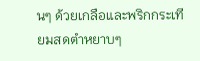นๆ ด้วยเกลือและพริกกระเทียมสดตำหยาบๆ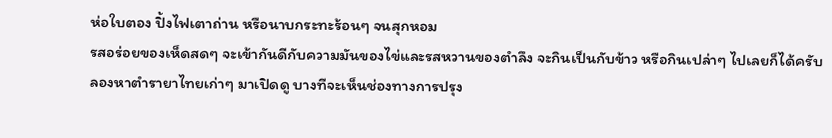ห่อใบตอง ปิ้งไฟเตาถ่าน หรือนาบกระทะร้อนๆ จนสุกหอม
รสอร่อยของเห็ดสดๆ จะเข้ากันดีกับความมันของไข่และรสหวานของตำลึง จะกินเป็นกับข้าว หรือกินเปล่าๆ ไปเลยก็ได้ครับ
ลองหาตำรายาไทยเก่าๆ มาเปิดดู บางทีจะเห็นช่องทางการปรุง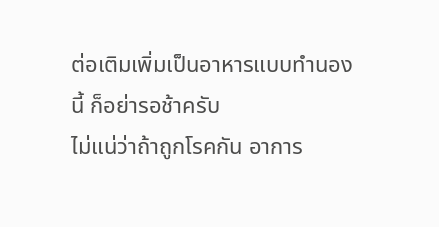ต่อเติมเพิ่มเป็นอาหารแบบทำนองนี้ ก็อย่ารอช้าครับ
ไม่แน่ว่าถ้าถูกโรคกัน อาการ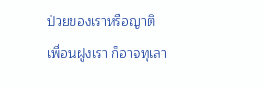ป่วยของเราหรือญาติเพื่อนฝูงเรา ก็อาจทุเลา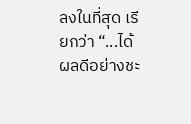ลงในที่สุด เรียกว่า “...ได้ผลดีอย่างชะ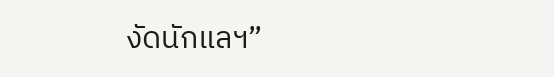งัดนักแลฯ”